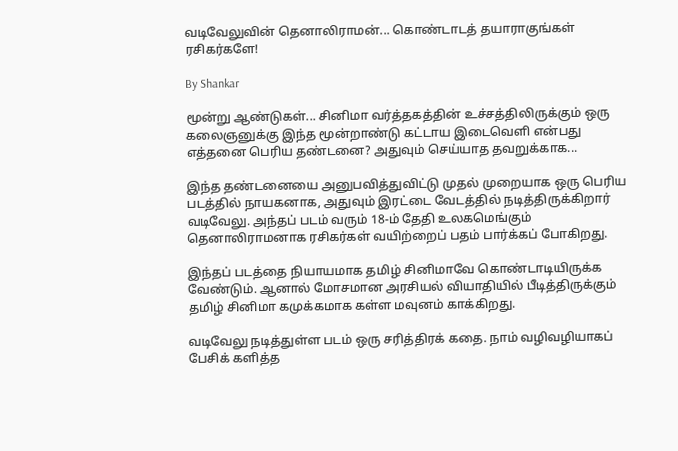வடிவேலுவின் தெனாலிராமன்... கொண்டாடத் தயாராகுங்கள் ரசிகர்களே!

By Shankar

மூன்று ஆண்டுகள்... சினிமா வர்த்தகத்தின் உச்சத்திலிருக்கும் ஒரு கலைஞனுக்கு இந்த மூன்றாண்டு கட்டாய இடைவெளி என்பது எத்தனை பெரிய தண்டனை? அதுவும் செய்யாத தவறுக்காக...

இந்த தண்டனையை அனுபவித்துவிட்டு முதல் முறையாக ஒரு பெரிய படத்தில் நாயகனாக, அதுவும் இரட்டை வேடத்தில் நடித்திருக்கிறார் வடிவேலு. அந்தப் படம் வரும் 18-ம் தேதி உலகமெங்கும் தெனாலிராமனாக ரசிகர்கள் வயிற்றைப் பதம் பார்க்கப் போகிறது.

இந்தப் படத்தை நியாயமாக தமிழ் சினிமாவே கொண்டாடியிருக்க வேண்டும். ஆனால் மோசமான அரசியல் வியாதியில் பீடித்திருக்கும் தமிழ் சினிமா கமுக்கமாக கள்ள மவுனம் காக்கிறது.

வடிவேலு நடித்துள்ள படம் ஒரு சரித்திரக் கதை. நாம் வழிவழியாகப் பேசிக் களித்த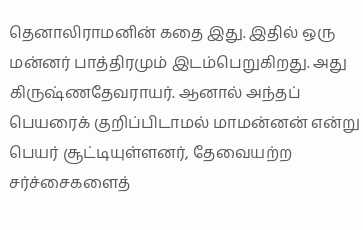தெனாலிராமனின் கதை இது. இதில் ஒரு மன்னர் பாத்திரமும் இடம்பெறுகிறது. அது கிருஷ்ணதேவராயர். ஆனால் அந்தப் பெயரைக் குறிப்பிடாமல் மாமன்னன் என்று பெயர் சூட்டியுள்ளனர், தேவையற்ற சர்ச்சைகளைத்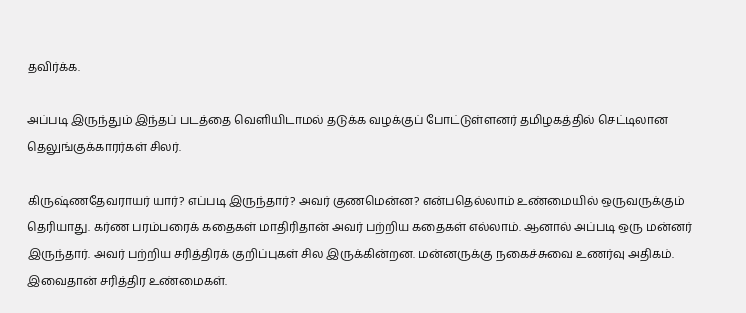தவிர்க்க.

அப்படி இருந்தும் இந்தப் படத்தை வெளியிடாமல் தடுக்க வழக்குப் போட்டுள்ளனர் தமிழகத்தில் செட்டிலான தெலுங்குக்காரர்கள் சிலர்.

கிருஷ்ணதேவராயர் யார்? எப்படி இருந்தார்? அவர் குணமென்ன? என்பதெல்லாம் உண்மையில் ஒருவருக்கும் தெரியாது. கர்ண பரம்பரைக் கதைகள் மாதிரிதான் அவர் பற்றிய கதைகள் எல்லாம். ஆனால் அப்படி ஒரு மன்னர் இருந்தார். அவர் பற்றிய சரித்திரக் குறிப்புகள் சில இருக்கின்றன. மன்னருக்கு நகைச்சுவை உணர்வு அதிகம். இவைதான் சரித்திர உண்மைகள்.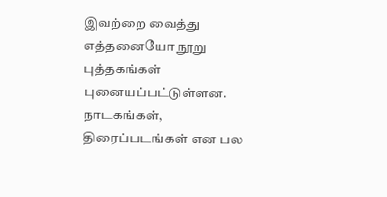இவற்றை வைத்து எத்தனையோ நூறு புத்தகங்கள் புனையப்பட்டுள்ளன. நாடகங்கள், திரைப்படங்கள் என பல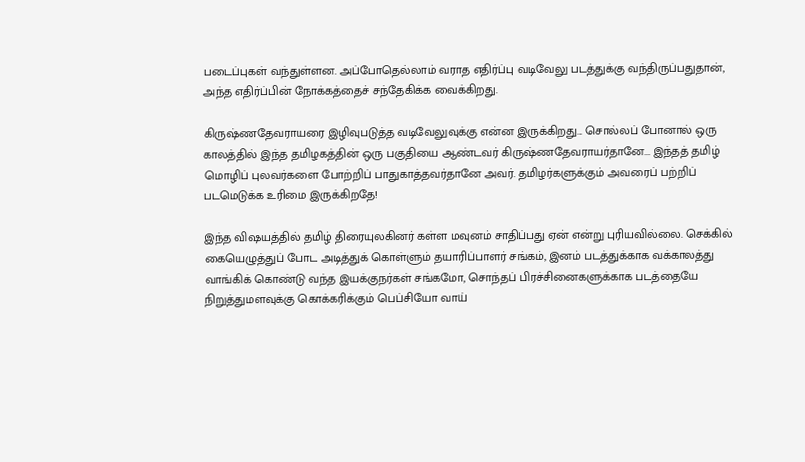படைப்புகள் வந்துள்ளன. அப்போதெல்லாம் வராத எதிர்ப்பு வடிவேலு படத்துக்கு வந்திருப்பதுதான், அந்த எதிர்ப்பின் நோக்கத்தைச் சந்தேகிக்க வைக்கிறது.

கிருஷ்ணதேவராயரை இழிவுபடுத்த வடிவேலுவுக்கு என்ன இருக்கிறது... சொல்லப் போனால் ஒரு காலத்தில் இந்த தமிழகத்தின் ஒரு பகுதியை ஆண்டவர் கிருஷ்ணதேவராயர்தானே... இந்தத் தமிழ் மொழிப் புலவர்களை போற்றிப் பாதுகாத்தவர்தானே அவர். தமிழர்களுக்கும் அவரைப் பற்றிப் படமெடுக்க உரிமை இருக்கிறதே!

இந்த விஷயத்தில் தமிழ் திரையுலகினர் கள்ள மவுனம் சாதிப்பது ஏன் என்று புரியவில்லை. செக்கில் கையெழுத்துப் போட அடித்துக் கொள்ளும் தயாரிப்பாளர் சங்கம், இனம் படத்துக்காக வக்காலத்து வாங்கிக் கொண்டு வந்த இயக்குநர்கள் சங்கமோ, சொந்தப் பிரச்சினைகளுக்காக படத்தையே நிறுத்துமளவுக்கு கொக்கரிக்கும் பெப்சியோ வாய்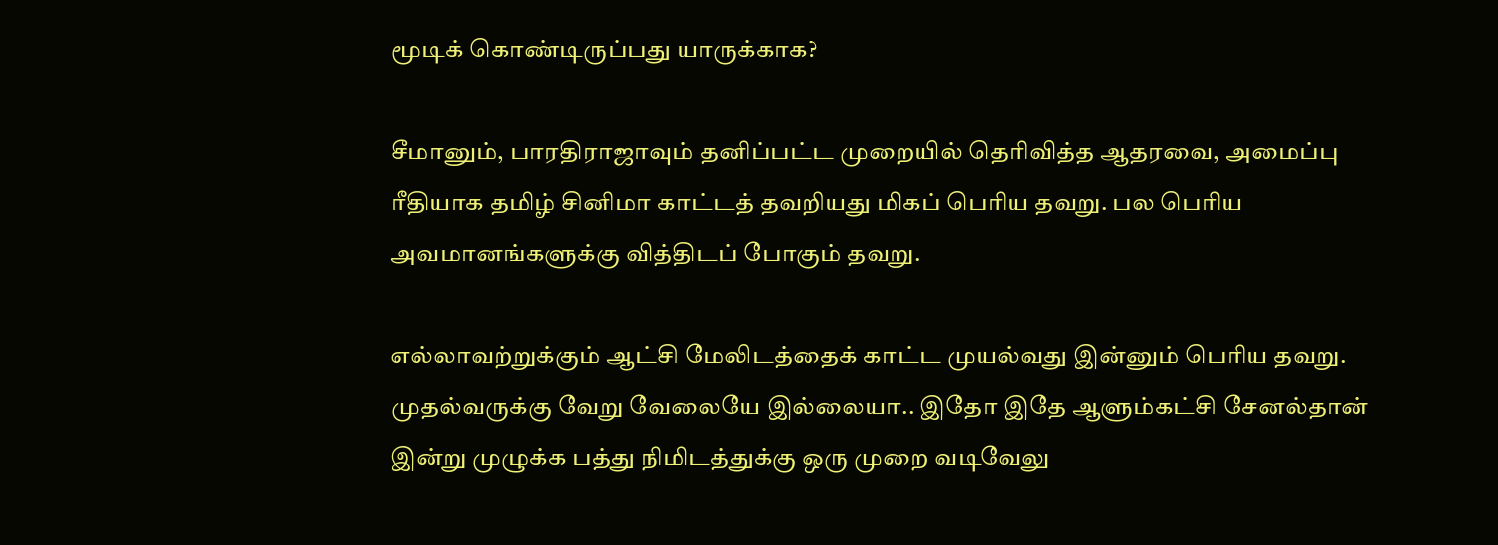மூடிக் கொண்டிருப்பது யாருக்காக?

சீமானும், பாரதிராஜாவும் தனிப்பட்ட முறையில் தெரிவித்த ஆதரவை, அமைப்பு ரீதியாக தமிழ் சினிமா காட்டத் தவறியது மிகப் பெரிய தவறு. பல பெரிய அவமானங்களுக்கு வித்திடப் போகும் தவறு.

எல்லாவற்றுக்கும் ஆட்சி மேலிடத்தைக் காட்ட முயல்வது இன்னும் பெரிய தவறு. முதல்வருக்கு வேறு வேலையே இல்லையா.. இதோ இதே ஆளும்கட்சி சேனல்தான் இன்று முழுக்க பத்து நிமிடத்துக்கு ஒரு முறை வடிவேலு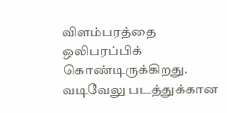விளம்பரத்தை ஒலிபரப்பிக் கொண்டிருக்கிறது. வடிவேலு படத்துக்கான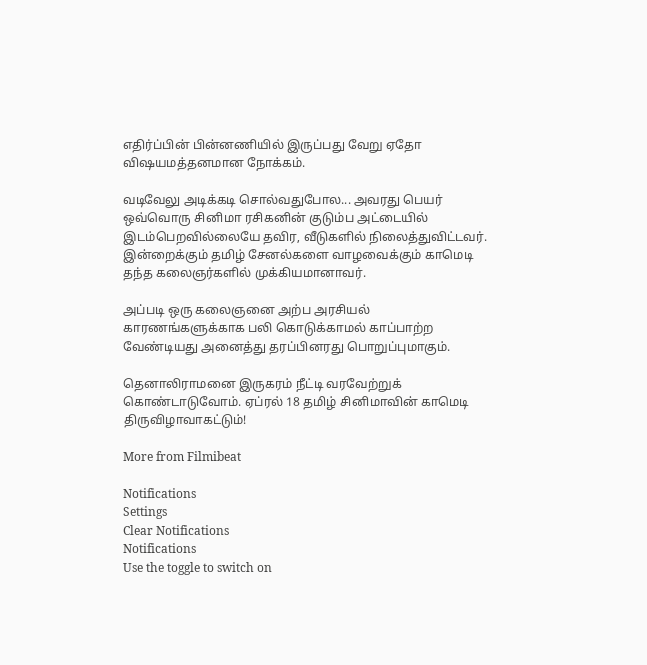எதிர்ப்பின் பின்னணியில் இருப்பது வேறு ஏதோ விஷயமத்தனமான நோக்கம்.

வடிவேலு அடிக்கடி சொல்வதுபோல... அவரது பெயர் ஒவ்வொரு சினிமா ரசிகனின் குடும்ப அட்டையில் இடம்பெறவில்லையே தவிர, வீடுகளில் நிலைத்துவிட்டவர். இன்றைக்கும் தமிழ் சேனல்களை வாழவைக்கும் காமெடி தந்த கலைஞர்களில் முக்கியமானாவர்.

அப்படி ஒரு கலைஞனை அற்ப அரசியல் காரணங்களுக்காக பலி கொடுக்காமல் காப்பாற்ற வேண்டியது அனைத்து தரப்பினரது பொறுப்புமாகும்.

தெனாலிராமனை இருகரம் நீட்டி வரவேற்றுக் கொண்டாடுவோம். ஏப்ரல் 18 தமிழ் சினிமாவின் காமெடி திருவிழாவாகட்டும்!

More from Filmibeat

Notifications
Settings
Clear Notifications
Notifications
Use the toggle to switch on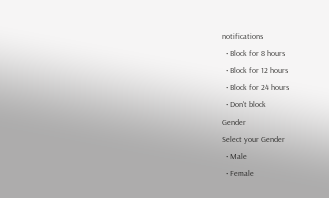notifications
  • Block for 8 hours
  • Block for 12 hours
  • Block for 24 hours
  • Don't block
Gender
Select your Gender
  • Male
  • Female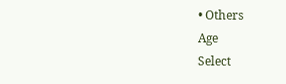• Others
Age
Select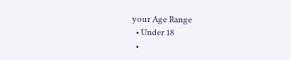your Age Range
  • Under 18
  •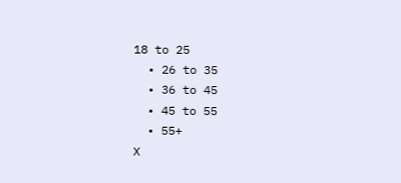18 to 25
  • 26 to 35
  • 36 to 45
  • 45 to 55
  • 55+
X